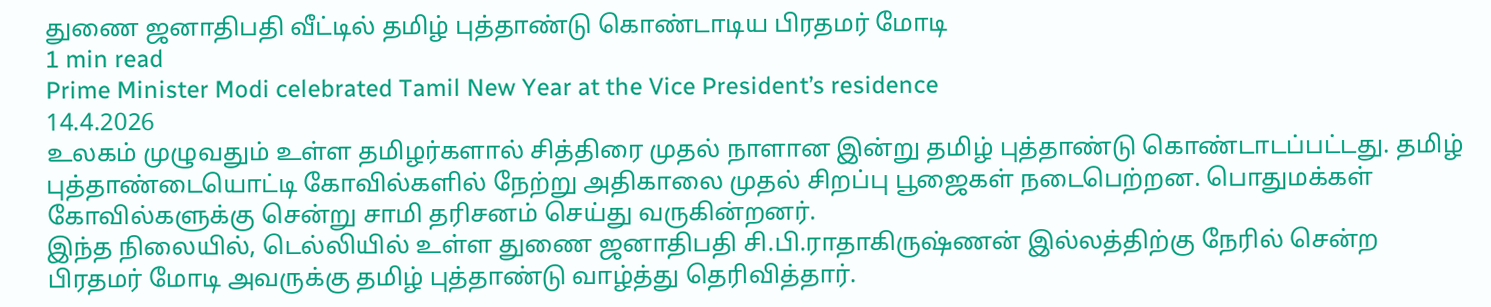துணை ஜனாதிபதி வீட்டில் தமிழ் புத்தாண்டு கொண்டாடிய பிரதமர் மோடி
1 min read
Prime Minister Modi celebrated Tamil New Year at the Vice President’s residence
14.4.2026
உலகம் முழுவதும் உள்ள தமிழர்களால் சித்திரை முதல் நாளான இன்று தமிழ் புத்தாண்டு கொண்டாடப்பட்டது. தமிழ் புத்தாண்டையொட்டி கோவில்களில் நேற்று அதிகாலை முதல் சிறப்பு பூஜைகள் நடைபெற்றன. பொதுமக்கள் கோவில்களுக்கு சென்று சாமி தரிசனம் செய்து வருகின்றனர்.
இந்த நிலையில், டெல்லியில் உள்ள துணை ஜனாதிபதி சி.பி.ராதாகிருஷ்ணன் இல்லத்திற்கு நேரில் சென்ற பிரதமர் மோடி அவருக்கு தமிழ் புத்தாண்டு வாழ்த்து தெரிவித்தார்.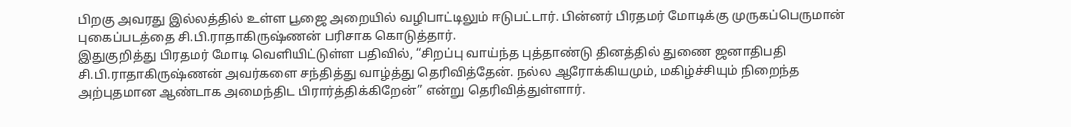பிறகு அவரது இல்லத்தில் உள்ள பூஜை அறையில் வழிபாட்டிலும் ஈடுபட்டார். பின்னர் பிரதமர் மோடிக்கு முருகப்பெருமான் புகைப்படத்தை சி.பி.ராதாகிருஷ்ணன் பரிசாக கொடுத்தார்.
இதுகுறித்து பிரதமர் மோடி வெளியிட்டுள்ள பதிவில், “சிறப்பு வாய்ந்த புத்தாண்டு தினத்தில் துணை ஜனாதிபதி சி.பி.ராதாகிருஷ்ணன் அவர்களை சந்தித்து வாழ்த்து தெரிவித்தேன். நல்ல ஆரோக்கியமும், மகிழ்ச்சியும் நிறைந்த அற்புதமான ஆண்டாக அமைந்திட பிரார்த்திக்கிறேன்” என்று தெரிவித்துள்ளார்.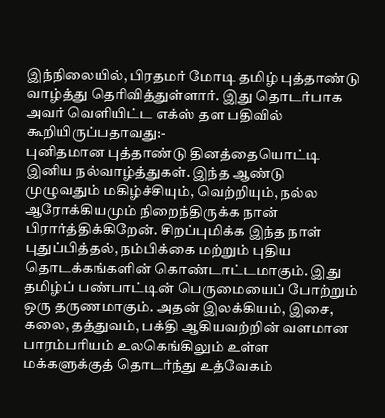இந்நிலையில், பிரதமர் மோடி தமிழ் புத்தாண்டு வாழ்த்து தெரிவித்துள்ளார். இது தொடர்பாக அவர் வெளியிட்ட எக்ஸ் தள பதிவில் கூறியிருப்பதாவது:-
புனிதமான புத்தாண்டு தினத்தையொட்டி இனிய நல்வாழ்த்துகள். இந்த ஆண்டு முழுவதும் மகிழ்ச்சியும், வெற்றியும், நல்ல ஆரோக்கியமும் நிறைந்திருக்க நான் பிரார்த்திக்கிறேன். சிறப்புமிக்க இந்த நாள் புதுப்பித்தல், நம்பிக்கை மற்றும் புதிய தொடக்கங்களின் கொண்டாட்டமாகும். இது தமிழ்ப் பண்பாட்டின் பெருமையைப் போற்றும் ஒரு தருணமாகும். அதன் இலக்கியம், இசை, கலை, தத்துவம், பக்தி ஆகியவற்றின் வளமான பாரம்பரியம் உலகெங்கிலும் உள்ள மக்களுக்குத் தொடர்ந்து உத்வேகம்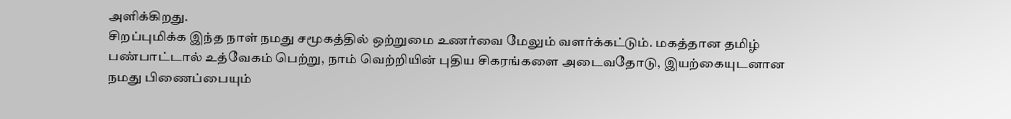அளிக்கிறது.
சிறப்புமிக்க இந்த நாள் நமது சமூகத்தில் ஒற்றுமை உணர்வை மேலும் வளர்க்கட்டும். மகத்தான தமிழ் பண்பாட்டால் உத்வேகம் பெற்று, நாம் வெற்றியின் புதிய சிகரங்களை அடைவதோடு, இயற்கையுடனான நமது பிணைப்பையும்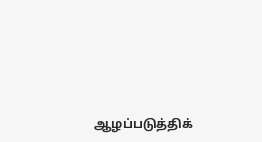ஆழப்படுத்திக்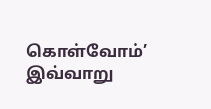கொள்வோம்’
இவ்வாறு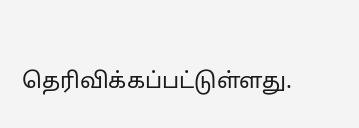தெரிவிக்கப்பட்டுள்ளது.